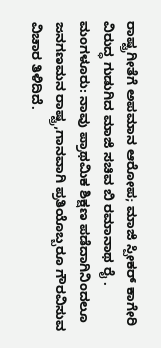ರಾಷ್ಟ್ರಗೀತೆಗೆ ಅಪಮಾನ ಆರೋಪ; ಮಾಜಿ ಸ್ಪೀಕರ್ ಕಾಗೇರಿ ವಿರುದ್ಧ ಗುಡುಗಿದ ಮಾಜಿ ಸಚಿವ ಬಿ ರಮಾನಾಥ ರೈ .
ಮಂಗಳೂರು: ನಾವು ಪ್ರಾಥಮಿಕ ಶಿಕ್ಷಣ ಪಡೆದಾಗಿನಿಂದಲೂ ಜನಗಣಮನ ರಾಷ್ಟ್ರ,ಗಾನವಾಗಿ ಪ್ರತಿಯೊಬ್ಬರೂ ಗೌರವಿಸುವ ವಿಚಾರ ತಿಳಿದಿದೆ.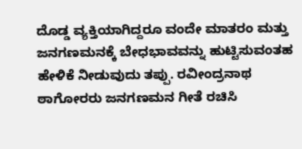ದೊಡ್ಡ ವ್ಯಕ್ತಿಯಾಗಿದ್ದರೂ ವಂದೇ ಮಾತರಂ ಮತ್ತು ಜನಗಣಮನಕ್ಕೆ ಬೇಧಭಾವವನ್ನು ಹುಟ್ಟಿಸುವಂತಹ ಹೇಳಿಕೆ ನೀಡುವುದು ತಪ್ಪು. ರವೀಂದ್ರನಾಥ ಠಾಗೋರರು ಜನಗಣಮನ ಗೀತೆ ರಚಿಸಿ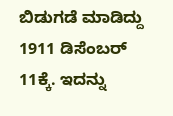ಬಿಡುಗಡೆ ಮಾಡಿದ್ದು 1911 ಡಿಸೆಂಬರ್ 11ಕ್ಕೆ. ಇದನ್ನು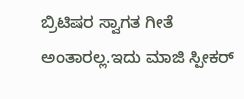ಬ್ರಿಟಿಷರ ಸ್ವಾಗತ ಗೀತೆ ಅಂತಾರಲ್ಲ.ಇದು ಮಾಜಿ ಸ್ಪೀಕರ್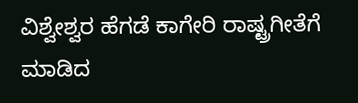ವಿಶ್ವೇಶ್ವರ ಹೆಗಡೆ ಕಾಗೇರಿ ರಾಷ್ಟ್ರಗೀತೆಗೆ ಮಾಡಿದ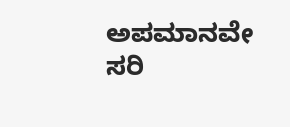ಅಪಮಾನವೇ ಸರಿ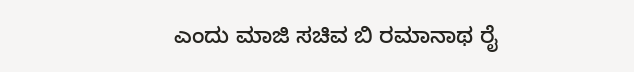ಎಂದು ಮಾಜಿ ಸಚಿವ ಬಿ ರಮಾನಾಥ ರೈ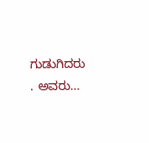ಗುಡುಗಿದರು . ಅವರು…